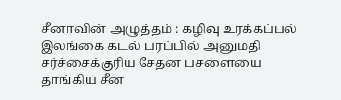சீனாவின் அழுத்தம் : கழிவு உரக்கப்பல் இலங்கை கடல் பரப்பில் அனுமதி
சர்ச்சைக்குரிய சேதன பசளையை தாங்கிய சீன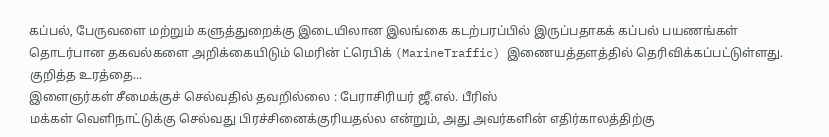கப்பல், பேருவளை மற்றும் களுத்துறைக்கு இடையிலான இலங்கை கடற்பரப்பில் இருப்பதாகக் கப்பல் பயணங்கள் தொடர்பான தகவல்களை அறிக்கையிடும் மெரின் ட்ரெபிக் (MarineTraffic) இணையத்தளத்தில் தெரிவிக்கப்பட்டுள்ளது.
குறித்த உரத்தை...
இளைஞர்கள் சீமைக்குச் செல்வதில் தவறில்லை : பேராசிரியர் ஜீ.எல். பீரிஸ்
மக்கள் வெளிநாட்டுக்கு செல்வது பிரச்சினைக்குரியதல்ல என்றும், அது அவர்களின் எதிர்காலத்திற்கு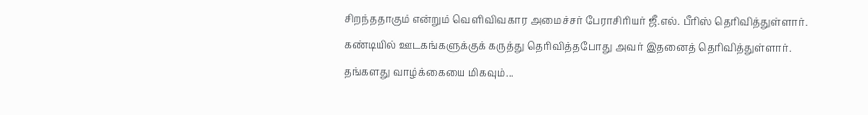சிறந்ததாகும் என்றும் வெளிவிவகார அமைச்சர் பேராசிரியர் ஜீ.எல். பீரிஸ் தெரிவித்துள்ளார்.
கண்டியில் ஊடகங்களுக்குக் கருத்து தெரிவித்தபோது அவர் இதனைத் தெரிவித்துள்ளார்.
தங்களது வாழ்க்கையை மிகவும்...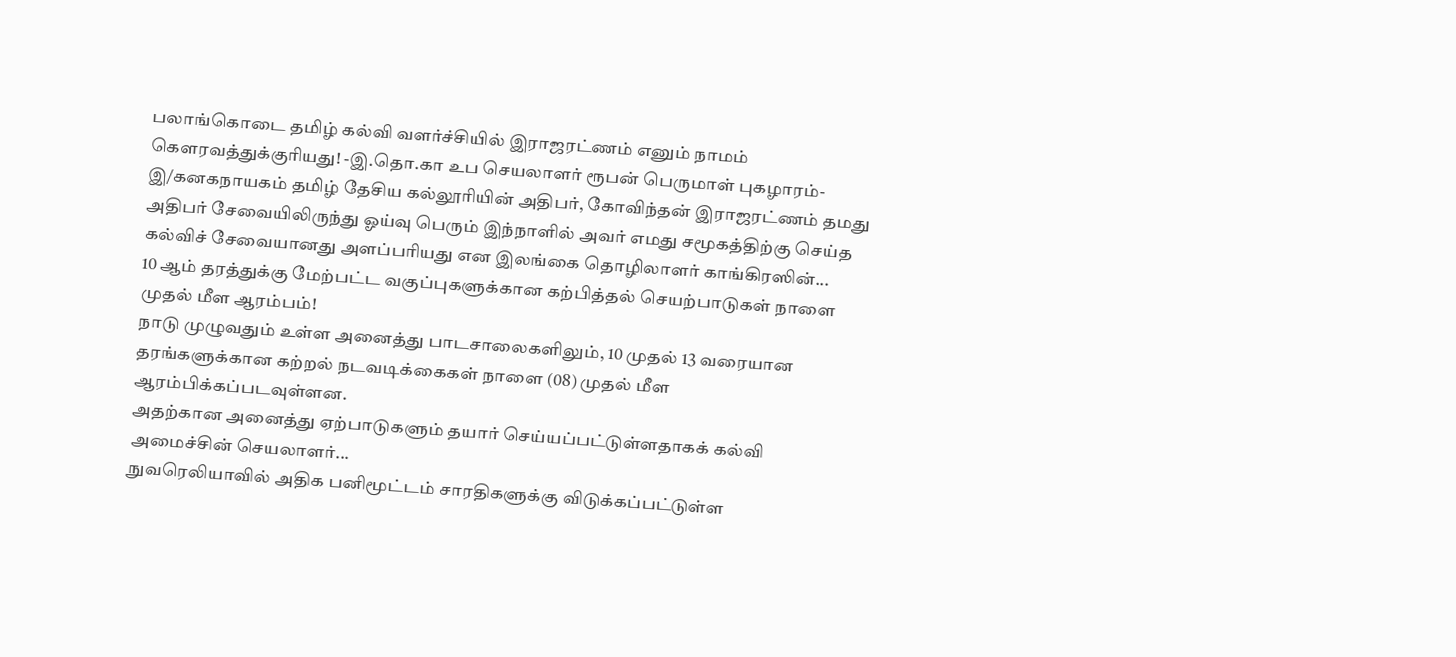பலாங்கொடை தமிழ் கல்வி வளர்ச்சியில் இராஜரட்ணம் எனும் நாமம் கௌரவத்துக்குரியது! -இ.தொ.கா உப செயலாளர் ரூபன் பெருமாள் புகழாரம்-
இ/கனகநாயகம் தமிழ் தேசிய கல்லூரியின் அதிபர், கோவிந்தன் இராஜரட்ணம் தமது அதிபர் சேவையிலிருந்து ஓய்வு பெரும் இந்நாளில் அவர் எமது சமூகத்திற்கு செய்த கல்விச் சேவையானது அளப்பரியது என இலங்கை தொழிலாளர் காங்கிரஸின்...
10 ஆம் தரத்துக்கு மேற்பட்ட வகுப்புகளுக்கான கற்பித்தல் செயற்பாடுகள் நாளை முதல் மீள ஆரம்பம்!
நாடு முழுவதும் உள்ள அனைத்து பாடசாலைகளிலும், 10 முதல் 13 வரையான தரங்களுக்கான கற்றல் நடவடிக்கைகள் நாளை (08) முதல் மீள ஆரம்பிக்கப்படவுள்ளன.
அதற்கான அனைத்து ஏற்பாடுகளும் தயார் செய்யப்பட்டுள்ளதாகக் கல்வி அமைச்சின் செயலாளர்...
நுவரெலியாவில் அதிக பனிமூட்டம் சாரதிகளுக்கு விடுக்கப்பட்டுள்ள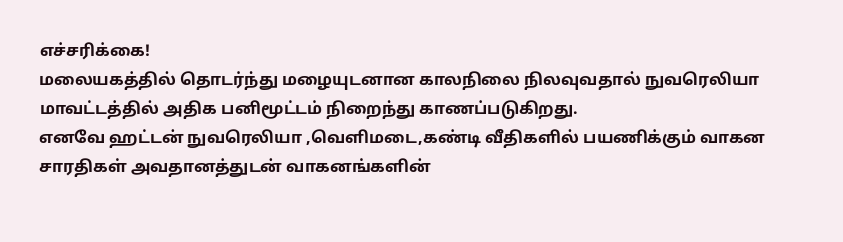எச்சரிக்கை!
மலையகத்தில் தொடர்ந்து மழையுடனான காலநிலை நிலவுவதால் நுவரெலியா மாவட்டத்தில் அதிக பனிமூட்டம் நிறைந்து காணப்படுகிறது.
எனவே ஹட்டன் நுவரெலியா ,வெளிமடை,கண்டி வீதிகளில் பயணிக்கும் வாகன சாரதிகள் அவதானத்துடன் வாகனங்களின்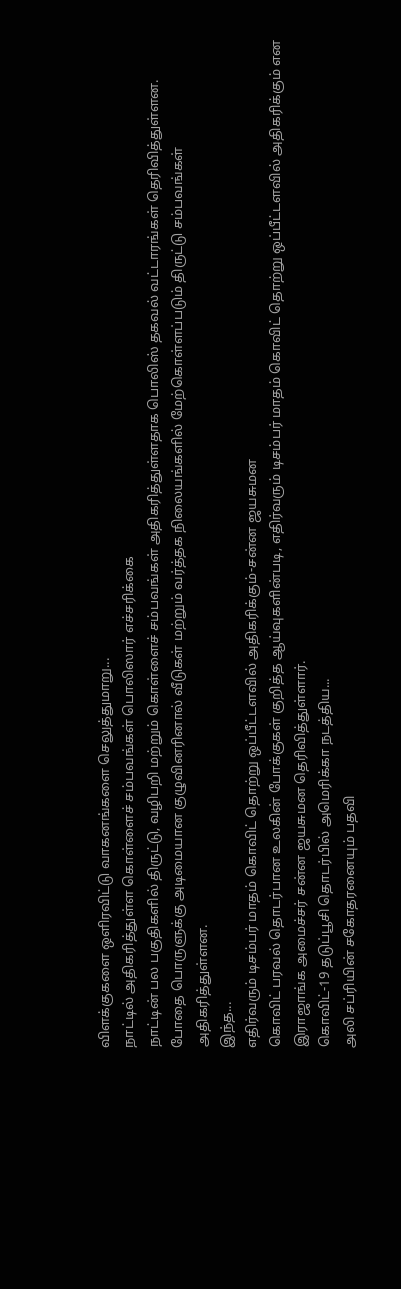விளக்குகளை ஒளிரவிட்டு வாகனங்களை செலுத்துமாறு...
நாட்டில் அதிகரித்துள்ள கொள்ளைச் சம்பவங்கள் பொலிஸார் எச்சரிக்கை
நாட்டின் பல பகுதிகளில் திருட்டு, வழிபறி மற்றும் கொள்ளைச் சம்பவங்கள் அதிகரித்துள்ளதாக பொலிஸ் தகவல் வட்டாரங்கள் தெரிவித்துள்ளன.
போதை பொருளுக்கு அடிமையான குழுவினரினால் வீடுகள் மற்றும் வர்த்தக நிலையங்களில் மேற்கொள்ளப்படும் திருட்டு சம்பவங்கள் அதிகரித்துள்ளன.
இந்த...
எதிர்வரும் டிசம்பர் மாதம் கொவிட் தொற்று ஒப்பீட்டளவில் அதிகரிக்கும்-சன்ன ஜயசுமன
கொவிட் பரவல் தொடர்பான உலகின் போக்குகள் குறித்த ஆய்வுகளின்படி, எதிர்வரும் டிசம்பர் மாதம் கொவிட் தொற்று ஒப்பீட்டளவில் அதிகரிக்கும் என இராஜாங்க அமைச்சர் சன்ன ஜயசுமன தெரிவித்துள்ளார்.
கொவிட்-19 தடுப்பூசி தொடர்பில் அமெரிக்கா நடத்திய...
அலி சப்ரியின் சகோதரனையும் பதவி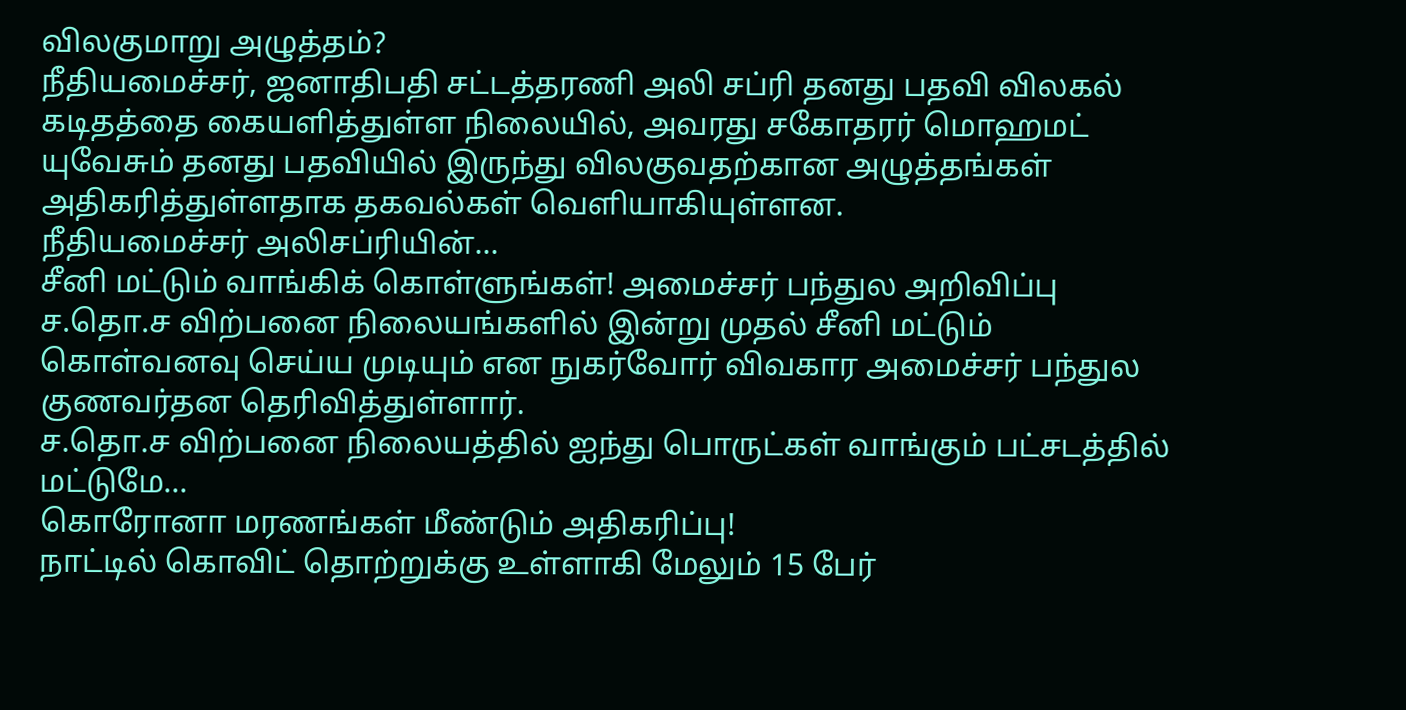விலகுமாறு அழுத்தம்?
நீதியமைச்சர், ஜனாதிபதி சட்டத்தரணி அலி சப்ரி தனது பதவி விலகல் கடிதத்தை கையளித்துள்ள நிலையில், அவரது சகோதரர் மொஹமட் யுவேசும் தனது பதவியில் இருந்து விலகுவதற்கான அழுத்தங்கள் அதிகரித்துள்ளதாக தகவல்கள் வெளியாகியுள்ளன.
நீதியமைச்சர் அலிசப்ரியின்...
சீனி மட்டும் வாங்கிக் கொள்ளுங்கள்! அமைச்சர் பந்துல அறிவிப்பு
ச.தொ.ச விற்பனை நிலையங்களில் இன்று முதல் சீனி மட்டும் கொள்வனவு செய்ய முடியும் என நுகர்வோர் விவகார அமைச்சர் பந்துல குணவர்தன தெரிவித்துள்ளார்.
ச.தொ.ச விற்பனை நிலையத்தில் ஐந்து பொருட்கள் வாங்கும் பட்சடத்தில் மட்டுமே...
கொரோனா மரணங்கள் மீண்டும் அதிகரிப்பு!
நாட்டில் கொவிட் தொற்றுக்கு உள்ளாகி மேலும் 15 பேர்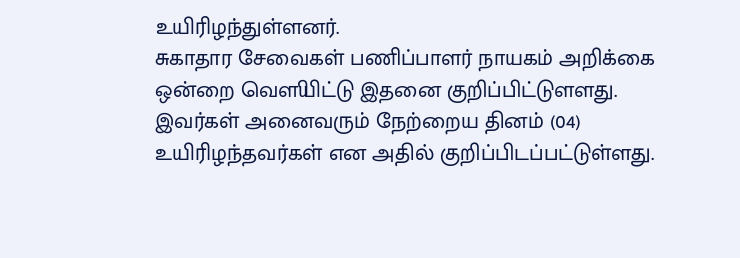உயிரிழந்துள்ளனர்.
சுகாதார சேவைகள் பணிப்பாளர் நாயகம் அறிக்கை ஒன்றை வௌியிட்டு இதனை குறிப்பிட்டுளளது.
இவர்கள் அனைவரும் நேற்றைய தினம் (04) உயிரிழந்தவர்கள் என அதில் குறிப்பிடப்பட்டுள்ளது.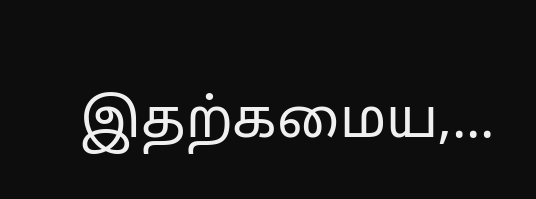இதற்கமைய,...